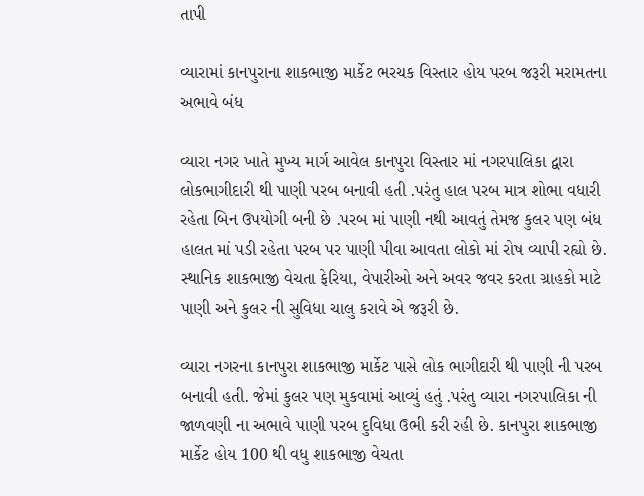તાપી

વ્યારામાં કાનપુરાના શાકભાજી માર્કેટ ભરચક વિસ્તાર હોય પરબ જરૂરી મરામતના અભાવે બંધ

વ્યારા નગર ખાતે મુખ્ય માર્ગ આવેલ કાનપુરા વિસ્તાર માં નગરપાલિકા દ્વારા લોકભાગીદારી થી પાણી પરબ બનાવી હતી .પરંતુ હાલ પરબ માત્ર શોભા વધારી રહેતા બિન ઉપયોગી બની છે .પરબ માં પાણી નથી આવતું તેમજ કુલર પણ બંધ હાલત માં પડી રહેતા પરબ પર પાણી પીવા આવતા લોકો માં રોષ વ્યાપી રહ્યો છે. સ્થાનિક શાકભાજી વેચતા ફેરિયા, વેપારીઓ અને અવર જવર કરતા ગ્રાહકો માટે પાણી અને કુલર ની સુવિધા ચાલુ કરાવે એ જરૂરી છે.

વ્યારા નગરના કાનપુરા શાકભાજી માર્કેટ પાસે લોક ભાગીદારી થી પાણી ની પરબ બનાવી હતી. જેમાં કુલર પણ મુકવામાં આવ્યું હતું .પરંતુ વ્યારા નગરપાલિકા ની જાળવણી ના અભાવે પાણી પરબ દુવિધા ઉભી કરી રહી છે. કાનપુરા શાકભાજી માર્કેટ હોય 100 થી વધુ શાકભાજી વેચતા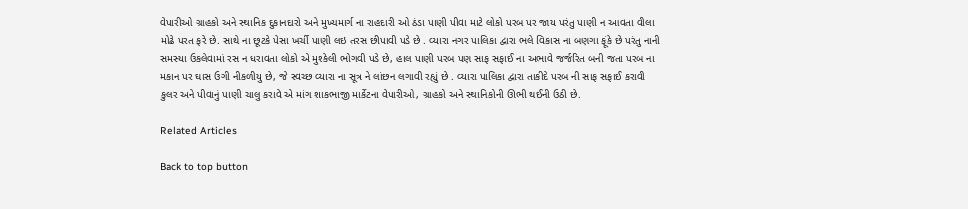વેપારીઓ ગ્રાહકો અને સ્થાનિક દુકાનદારો અને મુખ્યમાર્ગ ના રાહદારી ઓ ઠંડા પાણી પીવા માટે લોકો પરબ પર જાય પરંતુ પાણી ન આવતા વીલા મોઢે પરત ફરે છે. સાથે ના છૂટકે પેસા ખર્ચી પાણી લઇ તરસ છીપાવી પડે છે . વ્યારા નગર પાલિકા દ્વારા ભલે વિકાસ ના બણગા ફૂંકે છે પરંતુ નાની સમસ્યા ઉકલેવામાં રસ ન ધરાવતા લોકો એ મુશ્કેલી ભોગવી પડે છે, હાલ પાણી પરબ પણ સાફ સફાઈ ના અભાવે જર્જરિત બની જતા પરબ ના મકાન પર ઘાસ ઉગી નીકળીયુ છે, જે સ્વચ્છ વ્યારા ના સૂત્ર ને લાંછન લગાવી રહ્યું છે . વ્યારા પાલિકા દ્વારા તાકીદે પરબ ની સાફ સફાઈ કરાવી કુલર અને પીવાનું પાણી ચાલુ કરાવે એ માંગ શાકભાજી માર્કેટના વેપારીઓ, ગ્રાહકો અને સ્થાનિકોની ઊભી થઈની ઉઠી છે.

Related Articles

Back to top button